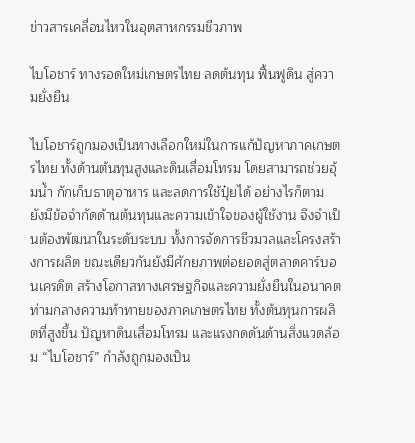ข่าวสารเคลื่อนไหวในอุตสาหกรรมชีวภาพ

ไบโอชาร์ ทางรอดใหม่เกษตรไทย ลดต้นทุน ฟื้นฟูดิน สู่ความยั่งยืน

ไบโอชาร์ถูกมองเป็นทางเลือกใหม่ในการแก้ปัญหาภาคเกษตรไทย ทั้งด้านต้นทุนสูงและดินเสื่อมโทรม โดยสามารถช่วยอุ้มน้ำ กักเก็บธาตุอาหาร และลดการใช้ปุ๋ยได้ อย่างไรก็ตาม ยังมีข้อจำกัดด้านต้นทุนและความเข้าใจของผู้ใช้งาน จึงจำเป็นต้องพัฒนาในระดับระบบ ทั้งการจัดการชีวมวลและโครงสร้างการผลิต ขณะเดียวกันยังมีศักยภาพต่อยอดสู่ตลาดคาร์บอนเครดิต สร้างโอกาสทางเศรษฐกิจและความยั่งยืนในอนาคต
ท่ามกลางความท้าทายของภาคเกษตรไทย ทั้งต้นทุนการผลิตที่สูงขึ้น ปัญหาดินเสื่อมโทรม และแรงกดดันด้านสิ่งแวดล้อม “ไบโอชาร์” กำลังถูกมองเป็น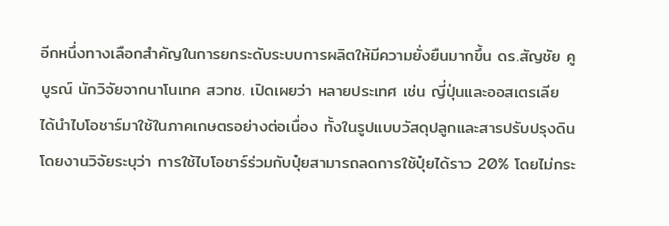อีกหนึ่งทางเลือกสำคัญในการยกระดับระบบการผลิตให้มีความยั่งยืนมากขึ้น ดร.สัญชัย คูบูรณ์ นักวิจัยจากนาโนเทค สวทช. เปิดเผยว่า หลายประเทศ เช่น ญี่ปุ่นและออสเตรเลีย ได้นำไบโอชาร์มาใช้ในภาคเกษตรอย่างต่อเนื่อง ทั้งในรูปแบบวัสดุปลูกและสารปรับปรุงดิน โดยงานวิจัยระบุว่า การใช้ไบโอชาร์ร่วมกับปุ๋ยสามารถลดการใช้ปุ๋ยได้ราว 20% โดยไม่กระ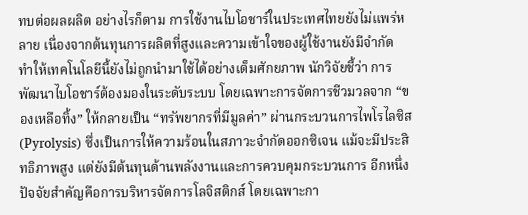ทบต่อผลผลิต อย่างไรก็ตาม การใช้งานไบโอชาร์ในประเทศไทยยังไม่แพร่หลาย เนื่องจากต้นทุนการผลิตที่สูงและความเข้าใจของผู้ใช้งานยังมีจำกัด ทำให้เทคโนโลยีนี้ยังไม่ถูกนำมาใช้ได้อย่างเต็มศักยภาพ นักวิจัยชี้ว่า การพัฒนาไบโอชาร์ต้องมองในระดับระบบ โดยเฉพาะการจัดการชีวมวลจาก “ของเหลือทิ้ง” ให้กลายเป็น “ทรัพยากรที่มีมูลค่า” ผ่านกระบวนการไพโรไลซิส (Pyrolysis) ซึ่งเป็นการให้ความร้อนในสภาวะจำกัดออกซิเจน แม้จะมีประสิทธิภาพสูง แต่ยังมีต้นทุนด้านพลังงานและการควบคุมกระบวนการ อีกหนึ่งปัจจัยสำคัญคือการบริหารจัดการโลจิสติกส์ โดยเฉพาะกา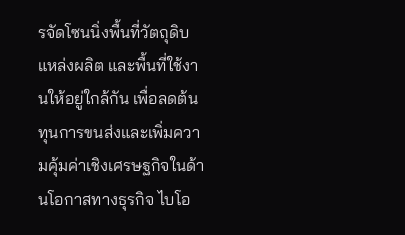รจัดโซนนิ่งพื้นที่วัตถุดิบ แหล่งผลิต และพื้นที่ใช้งานให้อยู่ใกล้กัน เพื่อลดต้นทุนการขนส่งและเพิ่มความคุ้มค่าเชิงเศรษฐกิจในด้านโอกาสทางธุรกิจ ไบโอ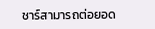ชาร์สามารถต่อยอด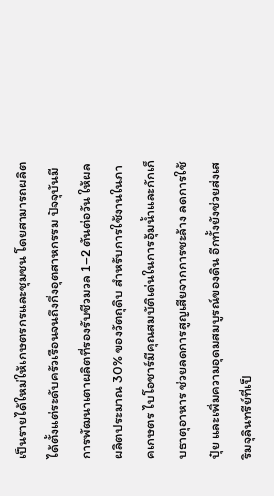เป็นรายได้ใหม่ให้เกษตรกรและชุมชน โดยสามารถผลิตได้ตั้งแต่ระดับครัวเรือนจนถึงกึ่งอุตสาหกรรม ปัจจุบันมีการพัฒนาเตาผลิตที่รองรับชีวมวล 1–2 ตันต่อวัน ให้ผลผลิตประมาณ 30% ของวัตถุดิบ สำหรับการใช้งานในภาคเกษตร ไบโอชาร์มีคุณสมบัติเด่นในการอุ้มน้ำและกักเก็บธาตุอาหาร ช่วยลดการสูญเสียจากการชะล้าง ลดการใช้ปุ๋ย และเพิ่มความอุดมสมบูรณ์ของดิน อีกทั้งยังช่วยส่งเสริมจุลินทรีย์ที่เป็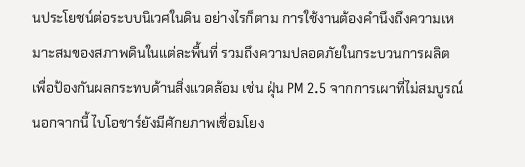นประโยชน์ต่อระบบนิเวศในดิน อย่างไรก็ตาม การใช้งานต้องคำนึงถึงความเหมาะสมของสภาพดินในแต่ละพื้นที่ รวมถึงความปลอดภัยในกระบวนการผลิต เพื่อป้องกันผลกระทบด้านสิ่งแวดล้อม เช่น ฝุ่น PM 2.5 จากการเผาที่ไม่สมบูรณ์นอกจากนี้ ไบโอชาร์ยังมีศักยภาพเชื่อมโยง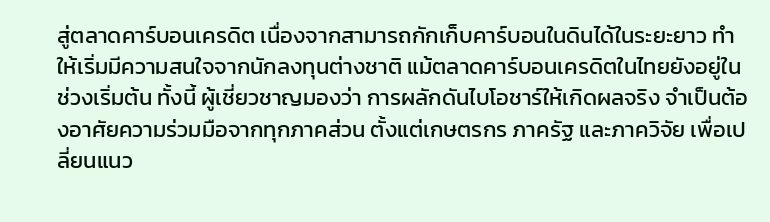สู่ตลาดคาร์บอนเครดิต เนื่องจากสามารถกักเก็บคาร์บอนในดินได้ในระยะยาว ทำให้เริ่มมีความสนใจจากนักลงทุนต่างชาติ แม้ตลาดคาร์บอนเครดิตในไทยยังอยู่ในช่วงเริ่มต้น ทั้งนี้ ผู้เชี่ยวชาญมองว่า การผลักดันไบโอชาร์ให้เกิดผลจริง จำเป็นต้องอาศัยความร่วมมือจากทุกภาคส่วน ตั้งแต่เกษตรกร ภาครัฐ และภาควิจัย เพื่อเปลี่ยนแนว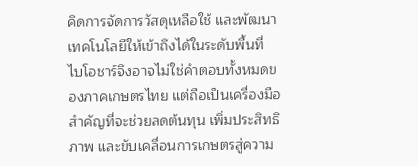คิดการจัดการวัสดุเหลือใช้ และพัฒนาเทคโนโลยีให้เข้าถึงได้ในระดับพื้นที่ ไบโอชาร์จึงอาจไม่ใช่คำตอบทั้งหมดของภาคเกษตรไทย แต่ถือเป็นเครื่องมือสำคัญที่จะช่วยลดต้นทุน เพิ่มประสิทธิภาพ และขับเคลื่อนการเกษตรสู่ความ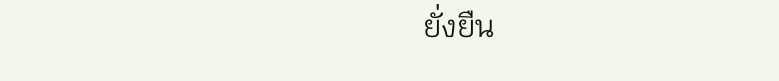ยั่งยืน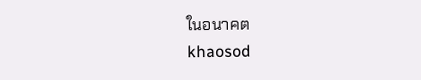ในอนาคต
khaosod